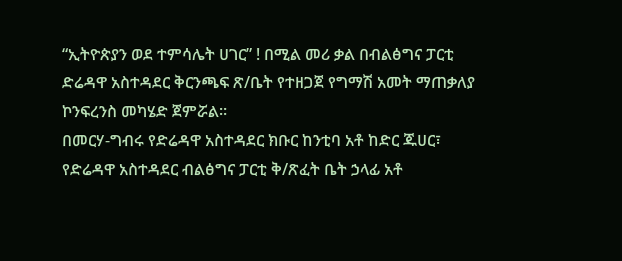“ኢትዮጵያን ወደ ተምሳሌት ሀገር” ! በሚል መሪ ቃል በብልፅግና ፓርቲ ድሬዳዋ አስተዳደር ቅርንጫፍ ጽ/ቤት የተዘጋጀ የግማሽ አመት ማጠቃለያ ኮንፍረንስ መካሄድ ጀምሯል።
በመርሃ-ግብሩ የድሬዳዋ አስተዳደር ክቡር ከንቲባ አቶ ከድር ጁሀር፣ የድሬዳዋ አስተዳደር ብልፅግና ፓርቲ ቅ/ጽፈት ቤት ኃላፊ አቶ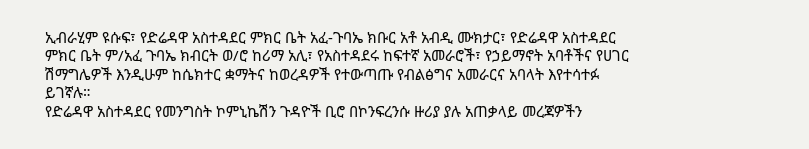ኢብራሂም ዩሱፍ፣ የድሬዳዋ አስተዳደር ምክር ቤት አፈ-ጉባኤ ክቡር አቶ አብዲ ሙክታር፣ የድሬዳዋ አስተዳደር ምክር ቤት ም/አፈ ጉባኤ ክብርት ወ/ሮ ከሪማ አሊ፣ የአስተዳደሩ ከፍተኛ አመራሮች፣ የኃይማኖት አባቶችና የሀገር ሽማግሌዎች እንዲሁም ከሴክተር ቋማትና ከወረዳዎች የተውጣጡ የብልፅግና አመራርና አባላት እየተሳተፉ ይገኛሉ።
የድሬዳዋ አስተዳደር የመንግስት ኮምኒኬሽን ጉዳዮች ቢሮ በኮንፍረንሱ ዙሪያ ያሉ አጠቃላይ መረጃዎችን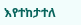እየተከታተለ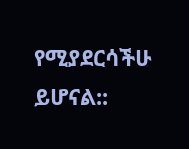የሚያደርሳችሁ ይሆናል::